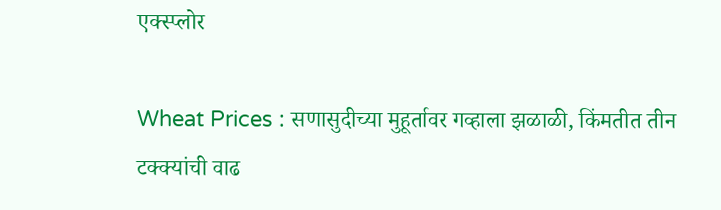एक्स्प्लोर

Wheat Prices : सणासुदीच्या मुहूर्तावर गव्हाला झळाळी, किंमतीत तीन टक्क्यांची वाढ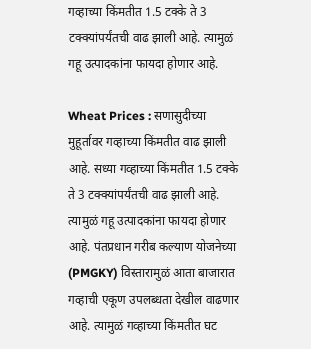गव्हाच्या किंमतीत 1.5 टक्के ते 3 टक्क्यांपर्यंतची वाढ झाली आहे. त्यामुळं गहू उत्पादकांना फायदा होणार आहे.

Wheat Prices : सणासुदीच्या मुहूर्तावर गव्हाच्या किंमतीत वाढ झाली आहे. सध्या गव्हाच्या किंमतीत 1.5 टक्के ते 3 टक्क्यांपर्यंतची वाढ झाली आहे. त्यामुळं गहू उत्पादकांना फायदा होणार आहे. पंतप्रधान गरीब कल्याण योजनेच्या (PMGKY) विस्तारामुळं आता बाजारात गव्हाची एकूण उपलब्धता देखील वाढणार आहे. त्यामुळं गव्हाच्या किंमतीत घट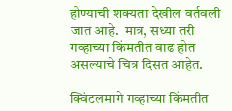होण्याची शक्यता देखील वर्तवली जात आहे.  मात्र, सध्या तरी गव्हाच्या किंमतीत वाढ होत असल्याचे चित्र दिसत आहेत.

क्विंटलमागे गव्हाच्या किंमतीत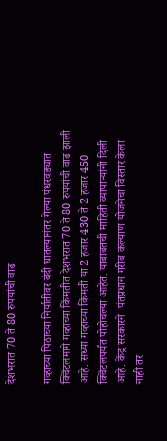देशभरात 70 ते 80 रुपयांची वाढ

गव्हाच्या पिठाच्या निर्यातीवर बंदी घातल्यानंतर गेल्या पंधरवड्यात क्विंटलमागे गव्हाच्या किंमतीत देशभरात 70 ते 80 रुपयांची वाढ झाली आहे. सध्या गव्हाच्या किंमती या 2 हजार 430 ते 2 हजार 450 क्विंटलपर्यंत पोहोचल्या आहेत. याबाबतची माहिती व्यापाऱ्यांनी दिली आहे. केंद्र सरकारने  पंतप्रधान गरीब कल्याण योजनेचा विस्तार केला नाही तर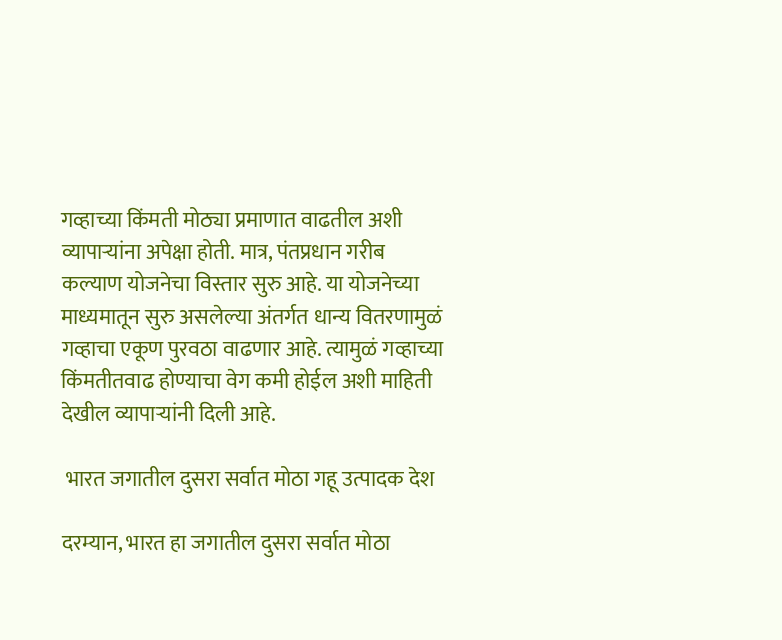गव्हाच्या किंमती मोठ्या प्रमाणात वाढतील अशी व्यापाऱ्यांना अपेक्षा होती. मात्र, पंतप्रधान गरीब कल्याण योजनेचा विस्तार सुरु आहे. या योजनेच्या माध्यमातून सुरु असलेल्या अंतर्गत धान्य वितरणामुळं गव्हाचा एकूण पुरवठा वाढणार आहे. त्यामुळं गव्हाच्या किंमतीतवाढ होण्याचा वेग कमी होईल अशी माहिती देखील व्यापाऱ्यांनी दिली आहे.

 भारत जगातील दुसरा सर्वात मोठा गहू उत्पादक देश

दरम्यान, भारत हा जगातील दुसरा सर्वात मोठा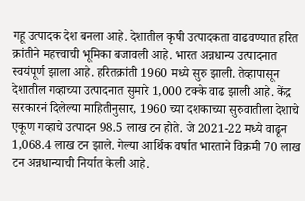गहू उत्पादक देश बनला आहे. देशातील कृषी उत्पादकता वाढवण्यात हरित क्रांतीने महत्त्वाची भूमिका बजावली आहे. भारत अन्नधान्य उत्पादनात स्वयंपूर्ण झाला आहे. हरितक्रांती 1960 मध्ये सुरु झाली. तेव्हापासून देशातील गव्हाच्या उत्पादनात सुमारे 1,000 टक्के वाढ झाली आहे. केंद्र सरकारनं दिलेल्या माहितीनुसार, 1960 च्या दशकाच्या सुरुवातीला देशाचे एकूण गव्हाचे उत्पादन 98.5 लाख टन होते. जे 2021-22 मध्ये वाढून 1,068.4 लाख टन झाले. गेल्या आर्थिक वर्षात भारताने विक्रमी 70 लाख टन अन्नधान्याची निर्यात केली आहे.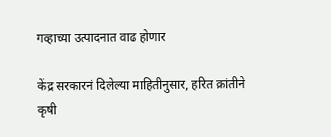गव्हाच्या उत्पादनात वाढ होणार

केंद्र सरकारनं दिलेल्या माहितीनुसार, हरित क्रांतीने कृषी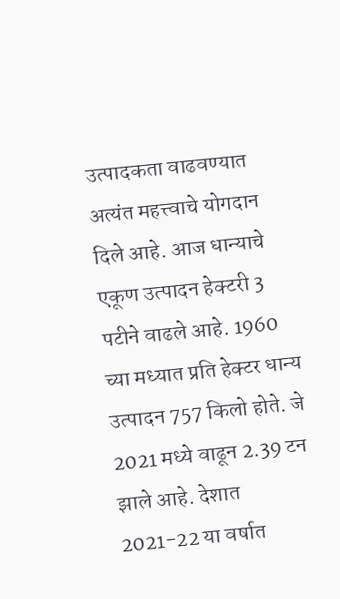उत्पादकता वाढवण्यात अत्यंत महत्त्वाचे योगदान दिले आहे. आज धान्याचे एकूण उत्पादन हेक्टरी 3 पटीने वाढले आहे. 1960 च्या मध्यात प्रति हेक्टर धान्य उत्पादन 757 किलो होते. जे 2021 मध्ये वाढून 2.39 टन झाले आहे. देशात 2021-22 या वर्षात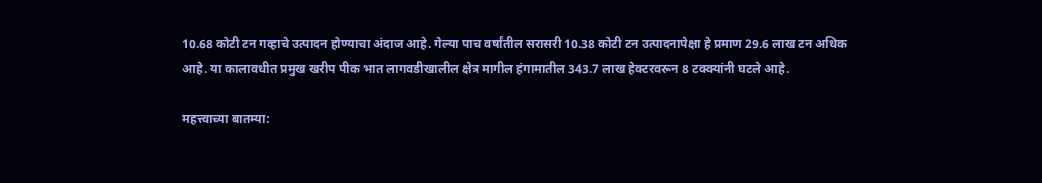10.68 कोटी टन गव्हाचे उत्पादन होण्याचा अंदाज आहे. गेल्या पाच वर्षांतील सरासरी 10.38 कोटी टन उत्पादनापेक्षा हे प्रमाण 29.6 लाख टन अधिक आहे. या कालावधीत प्रमुख खरीप पीक भात लागवडीखालील क्षेत्र मागील हंगामातील 343.7 लाख हेक्टरवरून 8 टक्क्यांनी घटले आहे.

महत्त्वाच्या बातम्या: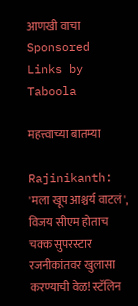आणखी वाचा
Sponsored Links by Taboola

महत्त्वाच्या बातम्या

Rajinikanth: 'मला खूप आश्चर्य वाटलं', विजय सीएम होताच चक्क सुपरस्टार रजनीकांतवर खुलासा करण्याची वेळ! स्टॅलिन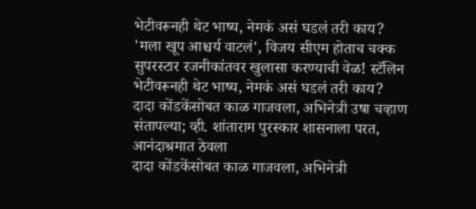भेटीवरूनही थेट भाष्य, नेमकं असं घडलं तरी काय?
'मला खूप आश्चर्य वाटलं', विजय सीएम होताच चक्क सुपरस्टार रजनीकांतवर खुलासा करण्याची वेळ! स्टॅलिन भेटीवरूनही थेट भाष्य, नेमकं असं घडलं तरी काय?
दादा कोंडकेंसोबत काळ गाजवला, अभिनेत्री उषा चव्हाण संतापल्या; व्ही. शांताराम पुरस्कार शासनाला परत, आनंदाश्रमात ठेवला
दादा कोंडकेंसोबत काळ गाजवला, अभिनेत्री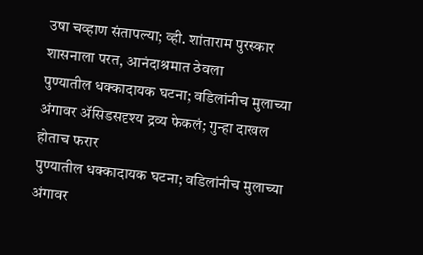उषा चव्हाण संतापल्या; व्ही. शांताराम पुरस्कार शासनाला परत, आनंदाश्रमात ठेवला
पुण्यातील धक्कादायक घटना; वडिलांनीच मुलाच्या अंगावर ॲसिडसदृश्य द्रव्य फेकलं; गुन्हा दाखल होताच फरार
पुण्यातील धक्कादायक घटना; वडिलांनीच मुलाच्या अंगावर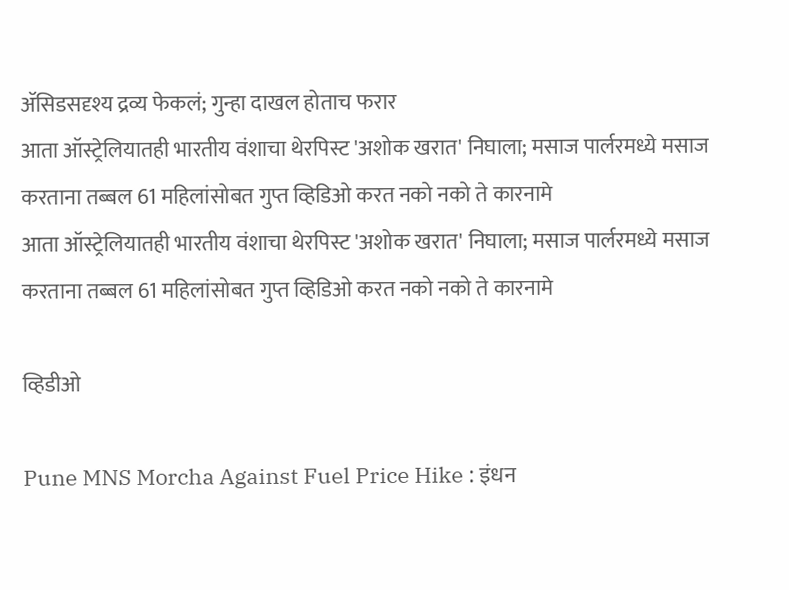ॲसिडसदृश्य द्रव्य फेकलं; गुन्हा दाखल होताच फरार
आता ऑस्ट्रेलियातही भारतीय वंशाचा थेरपिस्ट 'अशोक खरात' निघाला; मसाज पार्लरमध्ये मसाज करताना तब्बल 61 महिलांसोबत गुप्त व्हिडिओ करत नको नको ते कारनामे
आता ऑस्ट्रेलियातही भारतीय वंशाचा थेरपिस्ट 'अशोक खरात' निघाला; मसाज पार्लरमध्ये मसाज करताना तब्बल 61 महिलांसोबत गुप्त व्हिडिओ करत नको नको ते कारनामे

व्हिडीओ

Pune MNS Morcha Against Fuel Price Hike : इंधन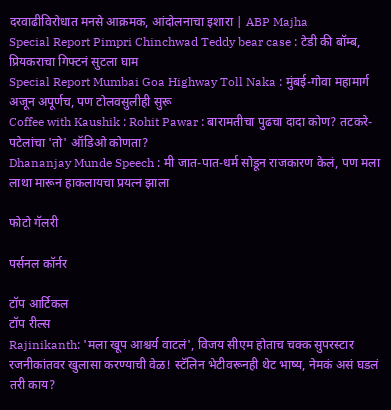दरवाढीविरोधात मनसे आक्रमक, आंदोलनाचा इशारा | ABP Majha
Special Report Pimpri Chinchwad Teddy bear case : टेडी की बॉम्ब, प्रियकराचा गिफ्टनं सुटला घाम
Special Report Mumbai Goa Highway Toll Naka : मुंबई-गोवा महामार्ग अजून अपूर्णच, पण टोलवसुलीही सुरू
Coffee with Kaushik : Rohit Pawar : बारामतीचा पुढचा दादा कोण? तटकरे-पटेलांचा 'तो' ऑडिओ कोणता?
Dhananjay Munde Speech : मी जात-पात-धर्म सोडून राजकारण केलं, पण मला लाथा मारून हाकलायचा प्रयत्न झाला

फोटो गॅलरी

पर्सनल कॉर्नर

टॉप आर्टिकल
टॉप रील्स
Rajinikanth: 'मला खूप आश्चर्य वाटलं', विजय सीएम होताच चक्क सुपरस्टार रजनीकांतवर खुलासा करण्याची वेळ! स्टॅलिन भेटीवरूनही थेट भाष्य, नेमकं असं घडलं तरी काय?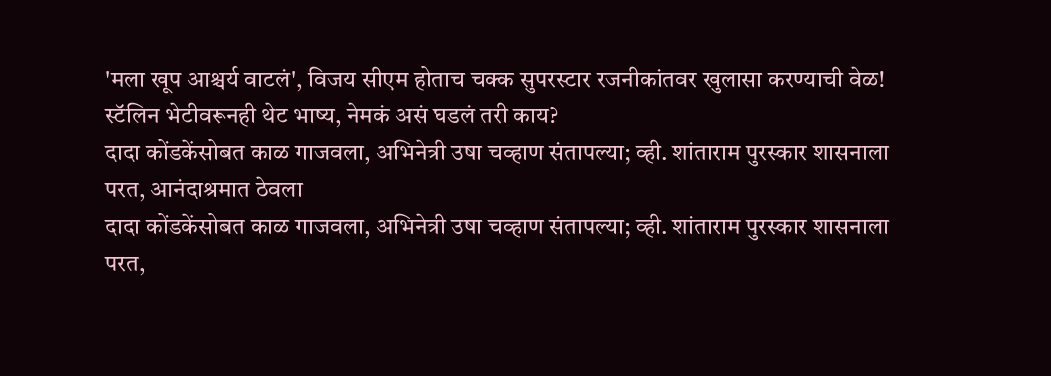'मला खूप आश्चर्य वाटलं', विजय सीएम होताच चक्क सुपरस्टार रजनीकांतवर खुलासा करण्याची वेळ! स्टॅलिन भेटीवरूनही थेट भाष्य, नेमकं असं घडलं तरी काय?
दादा कोंडकेंसोबत काळ गाजवला, अभिनेत्री उषा चव्हाण संतापल्या; व्ही. शांताराम पुरस्कार शासनाला परत, आनंदाश्रमात ठेवला
दादा कोंडकेंसोबत काळ गाजवला, अभिनेत्री उषा चव्हाण संतापल्या; व्ही. शांताराम पुरस्कार शासनाला परत,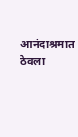आनंदाश्रमात ठेवला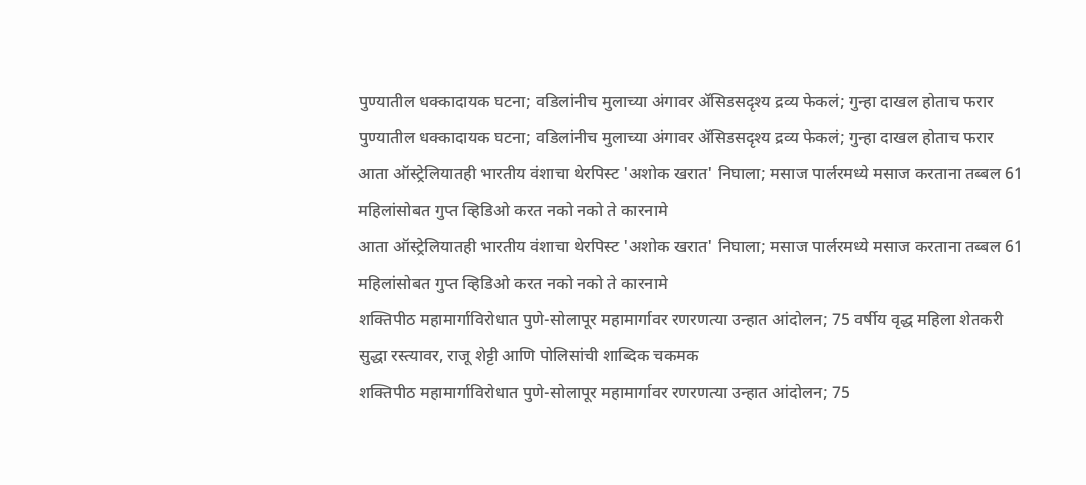पुण्यातील धक्कादायक घटना; वडिलांनीच मुलाच्या अंगावर ॲसिडसदृश्य द्रव्य फेकलं; गुन्हा दाखल होताच फरार
पुण्यातील धक्कादायक घटना; वडिलांनीच मुलाच्या अंगावर ॲसिडसदृश्य द्रव्य फेकलं; गुन्हा दाखल होताच फरार
आता ऑस्ट्रेलियातही भारतीय वंशाचा थेरपिस्ट 'अशोक खरात' निघाला; मसाज पार्लरमध्ये मसाज करताना तब्बल 61 महिलांसोबत गुप्त व्हिडिओ करत नको नको ते कारनामे
आता ऑस्ट्रेलियातही भारतीय वंशाचा थेरपिस्ट 'अशोक खरात' निघाला; मसाज पार्लरमध्ये मसाज करताना तब्बल 61 महिलांसोबत गुप्त व्हिडिओ करत नको नको ते कारनामे
शक्तिपीठ महामार्गाविरोधात पुणे-सोलापूर महामार्गावर रणरणत्या उन्हात आंदोलन; 75 वर्षीय वृद्ध महिला शेतकरी सुद्धा रस्त्यावर, राजू शेट्टी आणि पोलिसांची शाब्दिक चकमक
शक्तिपीठ महामार्गाविरोधात पुणे-सोलापूर महामार्गावर रणरणत्या उन्हात आंदोलन; 75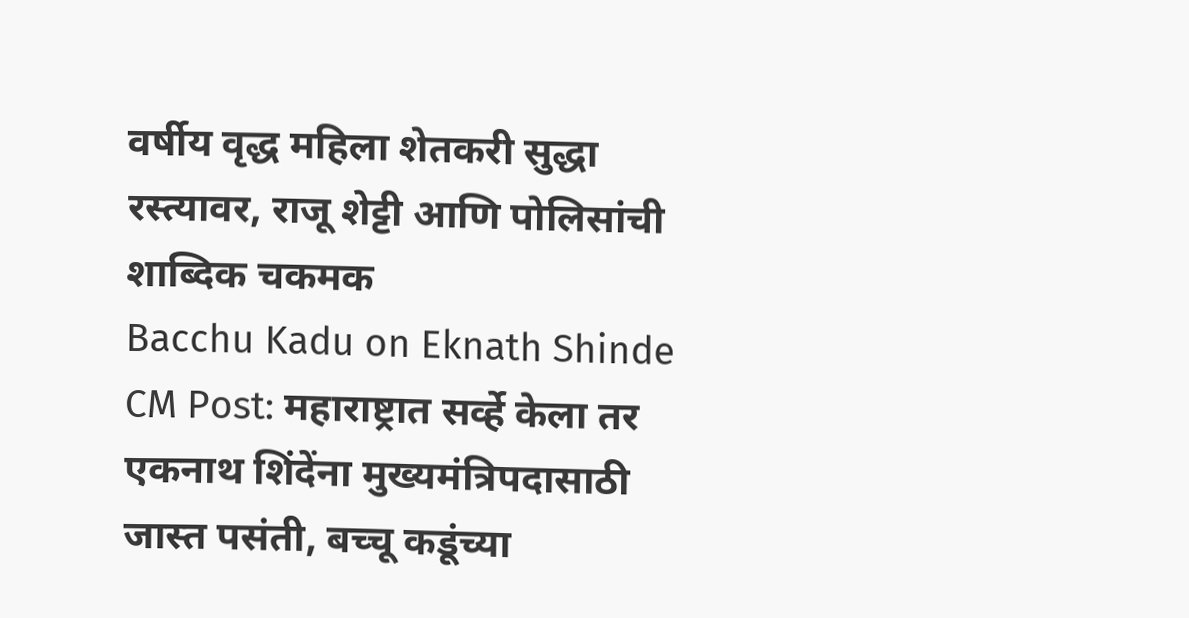वर्षीय वृद्ध महिला शेतकरी सुद्धा रस्त्यावर, राजू शेट्टी आणि पोलिसांची शाब्दिक चकमक
Bacchu Kadu on Eknath Shinde CM Post: महाराष्ट्रात सर्व्हे केला तर एकनाथ शिंदेंना मुख्यमंत्रि‍पदासाठी जास्त पसंती, बच्चू कडूंच्या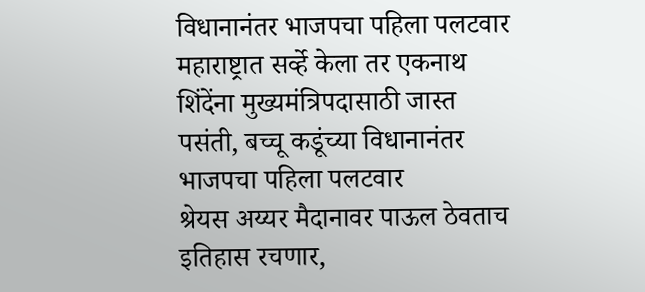विधानानंतर भाजपचा पहिला पलटवार
महाराष्ट्रात सर्व्हे केला तर एकनाथ शिंदेंना मुख्यमंत्रि‍पदासाठी जास्त पसंती, बच्चू कडूंच्या विधानानंतर भाजपचा पहिला पलटवार
श्रेयस अय्यर मैदानावर पाऊल ठेवताच इतिहास रचणार,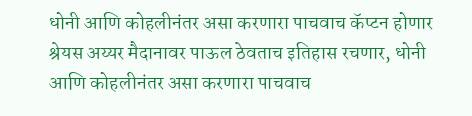धोनी आणि कोहलीनंतर असा करणारा पाचवाच कॅप्टन होणार
श्रेयस अय्यर मैदानावर पाऊल ठेवताच इतिहास रचणार, धोनी आणि कोहलीनंतर असा करणारा पाचवाच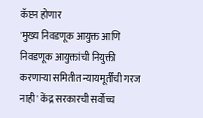कॅप्टन होणार
'मुख्य निवडणूक आयुक्त आणि निवडणूक आयुक्तांची नियुक्ती करणाऱ्या समितीत न्यायमूर्तींची गरज नाही' केंद्र सरकारची सर्वोच्च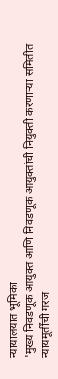न्यायालयात भूमिका
'मुख्य निवडणूक आयुक्त आणि निवडणूक आयुक्तांची नियुक्ती करणाऱ्या समितीत न्यायमूर्तींची गरज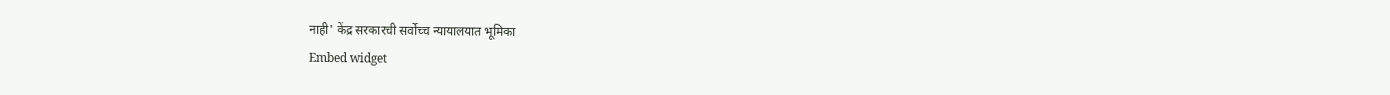नाही' केंद्र सरकारची सर्वोच्च न्यायालयात भूमिका
Embed widget